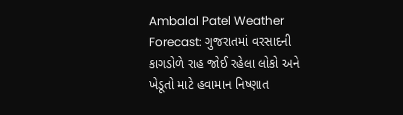Ambalal Patel Weather Forecast: ગુજરાતમાં વરસાદની કાગડોળે રાહ જોઈ રહેલા લોકો અને ખેડૂતો માટે હવામાન નિષ્ણાત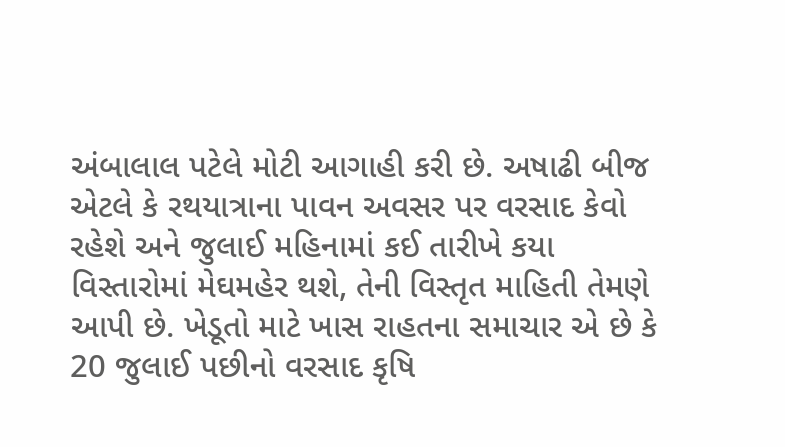અંબાલાલ પટેલે મોટી આગાહી કરી છે. અષાઢી બીજ એટલે કે રથયાત્રાના પાવન અવસર પર વરસાદ કેવો રહેશે અને જુલાઈ મહિનામાં કઈ તારીખે કયા વિસ્તારોમાં મેઘમહેર થશે, તેની વિસ્તૃત માહિતી તેમણે આપી છે. ખેડૂતો માટે ખાસ રાહતના સમાચાર એ છે કે 20 જુલાઈ પછીનો વરસાદ કૃષિ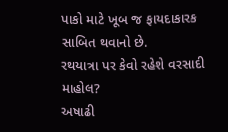પાકો માટે ખૂબ જ ફાયદાકારક સાબિત થવાનો છે.
રથયાત્રા પર કેવો રહેશે વરસાદી માહોલ?
અષાઢી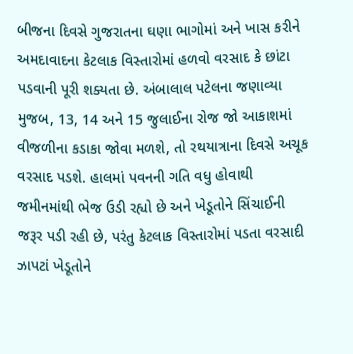બીજના દિવસે ગુજરાતના ઘણા ભાગોમાં અને ખાસ કરીને અમદાવાદના કેટલાક વિસ્તારોમાં હળવો વરસાદ કે છાંટા પડવાની પૂરી શક્યતા છે. અંબાલાલ પટેલના જણાવ્યા મુજબ, 13, 14 અને 15 જુલાઈના રોજ જો આકાશમાં વીજળીના કડાકા જોવા મળશે, તો રથયાત્રાના દિવસે અચૂક વરસાદ પડશે. હાલમાં પવનની ગતિ વધુ હોવાથી જમીનમાંથી ભેજ ઉડી રહ્યો છે અને ખેડૂતોને સિંચાઈની જરૂર પડી રહી છે, પરંતુ કેટલાક વિસ્તારોમાં પડતા વરસાદી ઝાપટાં ખેડૂતોને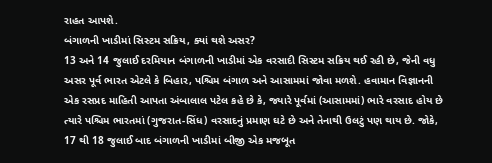રાહત આપશે.
બંગાળની ખાડીમાં સિસ્ટમ સક્રિય, ક્યાં થશે અસર?
13 અને 14 જુલાઈ દરમિયાન બંગાળની ખાડીમાં એક વરસાદી સિસ્ટમ સક્રિય થઈ રહી છે, જેની વધુ અસર પૂર્વ ભારત એટલે કે બિહાર, પશ્ચિમ બંગાળ અને આસામમાં જોવા મળશે. હવામાન વિજ્ઞાનની એક રસપ્રદ માહિતી આપતા અંબાલાલ પટેલ કહે છે કે, જ્યારે પૂર્વમાં (આસામમાં) ભારે વરસાદ હોય છે ત્યારે પશ્ચિમ ભારતમાં (ગુજરાત-સિંધ) વરસાદનું પ્રમાણ ઘટે છે અને તેનાથી ઉલટું પણ થાય છે. જોકે, 17 થી 18 જુલાઈ બાદ બંગાળની ખાડીમાં બીજી એક મજબૂત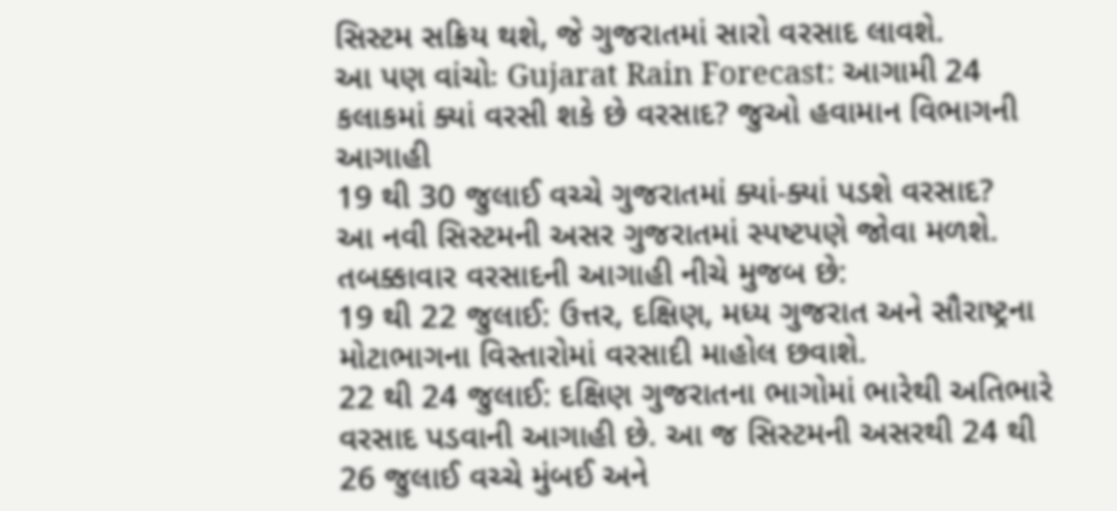સિસ્ટમ સક્રિય થશે, જે ગુજરાતમાં સારો વરસાદ લાવશે.
આ પણ વાંચોઃ Gujarat Rain Forecast: આગામી 24 કલાકમાં ક્યાં વરસી શકે છે વરસાદ? જુઓ હવામાન વિભાગની આગાહી
19 થી 30 જુલાઈ વચ્ચે ગુજરાતમાં ક્યાં-ક્યાં પડશે વરસાદ?
આ નવી સિસ્ટમની અસર ગુજરાતમાં સ્પષ્ટપણે જોવા મળશે. તબક્કાવાર વરસાદની આગાહી નીચે મુજબ છે:
19 થી 22 જુલાઈ: ઉત્તર, દક્ષિણ, મધ્ય ગુજરાત અને સૌરાષ્ટ્રના મોટાભાગના વિસ્તારોમાં વરસાદી માહોલ છવાશે.
22 થી 24 જુલાઈ: દક્ષિણ ગુજરાતના ભાગોમાં ભારેથી અતિભારે વરસાદ પડવાની આગાહી છે. આ જ સિસ્ટમની અસરથી 24 થી 26 જુલાઈ વચ્ચે મુંબઈ અને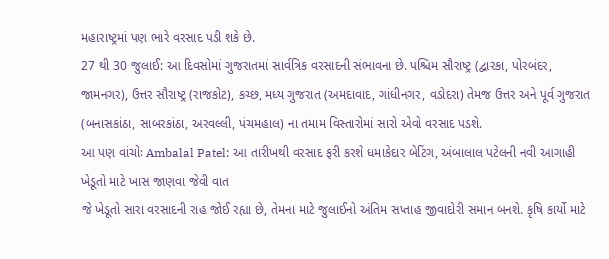મહારાષ્ટ્રમાં પણ ભારે વરસાદ પડી શકે છે.
27 થી 30 જુલાઈ: આ દિવસોમાં ગુજરાતમાં સાર્વત્રિક વરસાદની સંભાવના છે. પશ્ચિમ સૌરાષ્ટ્ર (દ્વારકા, પોરબંદર, જામનગર), ઉત્તર સૌરાષ્ટ્ર (રાજકોટ), કચ્છ, મધ્ય ગુજરાત (અમદાવાદ, ગાંધીનગર, વડોદરા) તેમજ ઉત્તર અને પૂર્વ ગુજરાત (બનાસકાંઠા, સાબરકાંઠા, અરવલ્લી, પંચમહાલ) ના તમામ વિસ્તારોમાં સારો એવો વરસાદ પડશે.
આ પણ વાંચોઃ Ambalal Patel: આ તારીખથી વરસાદ ફરી કરશે ધમાકેદાર બેટિંગ, અંબાલાલ પટેલની નવી આગાહી
ખેડૂતો માટે ખાસ જાણવા જેવી વાત
જે ખેડૂતો સારા વરસાદની રાહ જોઈ રહ્યા છે, તેમના માટે જુલાઈનો અંતિમ સપ્તાહ જીવાદોરી સમાન બનશે. કૃષિ કાર્યો માટે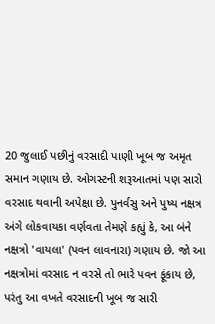20 જુલાઈ પછીનું વરસાદી પાણી ખૂબ જ અમૃત સમાન ગણાય છે. ઓગસ્ટની શરૂઆતમાં પણ સારો વરસાદ થવાની અપેક્ષા છે. પુનર્વસુ અને પુષ્ય નક્ષત્ર અંગે લોકવાયકા વર્ણવતા તેમણે કહ્યું કે, આ બંને નક્ષત્રો 'વાયલા' (પવન લાવનારા) ગણાય છે. જો આ નક્ષત્રોમાં વરસાદ ન વરસે તો ભારે પવન ફૂંકાય છે, પરંતુ આ વખતે વરસાદની ખૂબ જ સારી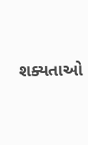શક્યતાઓ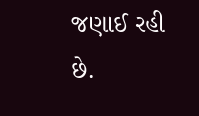જણાઈ રહી છે.